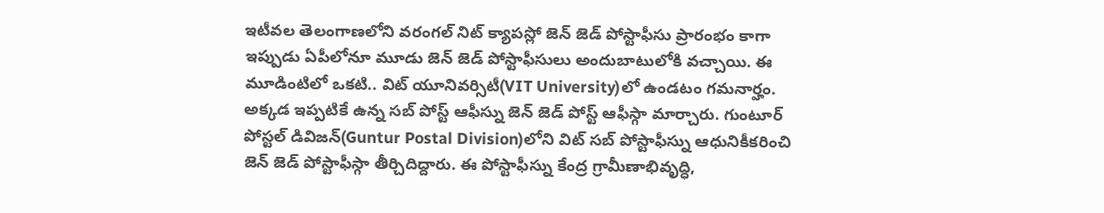ఇటీవల తెలంగాణలోని వరంగల్ నిట్ క్యాపస్లో జెన్ జెడ్ పోస్టాఫీసు ప్రారంభం కాగా ఇప్పుడు ఏపీలోనూ మూడు జెన్ జెడ్ పోస్టాఫీసులు అందుబాటులోకి వచ్చాయి. ఈ మూడింటిలో ఒకటి.. విట్ యూనివర్సిటీ(VIT University)లో ఉండటం గమనార్హం. అక్కడ ఇప్పటికే ఉన్న సబ్ పోస్ట్ ఆఫీస్ను జెన్ జెడ్ పోస్ట్ ఆఫీస్గా మార్చారు. గుంటూర్ పోస్టల్ డివిజన్(Guntur Postal Division)లోని విట్ సబ్ పోస్టాఫీస్ను ఆధునికీకరించి జెన్ జెడ్ పోస్టాఫీస్గా తీర్చిదిద్దారు. ఈ పోస్టాఫీస్ను కేంద్ర గ్రామీణాభివృద్ధి,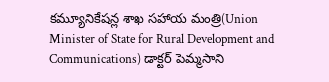కమ్యూనికేషన్ల శాఖ సహాయ మంత్రి(Union Minister of State for Rural Development and Communications) డాక్టర్ పెమ్మసాని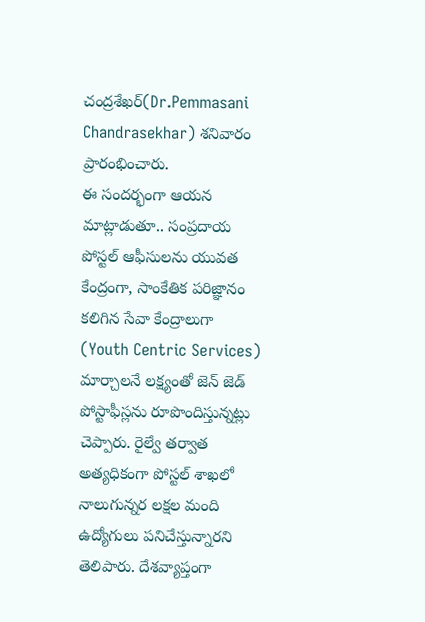చంద్రశేఖర్(Dr.Pemmasani Chandrasekhar) శనివారం ప్రారంభించారు.
ఈ సందర్భంగా ఆయన మాట్లాడుతూ.. సంప్రదాయ పోస్టల్ ఆఫీసులను యువత కేంద్రంగా, సాంకేతిక పరిజ్ఞానం కలిగిన సేవా కేంద్రాలుగా (Youth Centric Services) మార్చాలనే లక్ష్యంతో జెన్ జెడ్ పోస్టాఫీస్లను రూపొందిస్తున్నట్లు చెప్పారు. రైల్వే తర్వాత అత్యధికంగా పోస్టల్ శాఖలో నాలుగున్నర లక్షల మంది ఉద్యోగులు పనిచేస్తున్నారని తెలిపారు. దేశవ్యాప్తంగా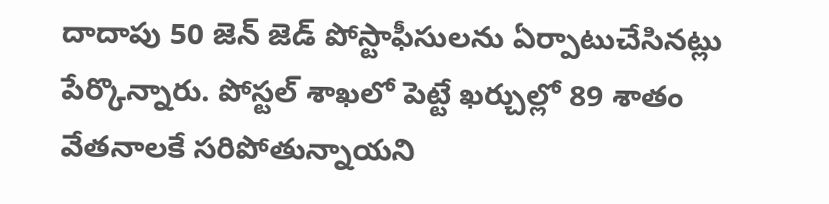దాదాపు 50 జెన్ జెడ్ పోస్టాఫీసులను ఏర్పాటుచేసినట్లు పేర్కొన్నారు. పోస్టల్ శాఖలో పెట్టే ఖర్చుల్లో 89 శాతం వేతనాలకే సరిపోతున్నాయని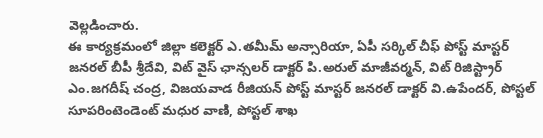వెల్లడించారు.
ఈ కార్యక్రమంలో జిల్లా కలెక్టర్ ఎ.తమీమ్ అన్సారియా, ఏపీ సర్కిల్ చీఫ్ పోస్ట్ మాస్టర్ జనరల్ బీపీ శ్రీదేవి, విట్ వైస్ ఛాన్సలర్ డాక్టర్ పి.అరుల్ మాజీవర్మన్, విట్ రిజిస్ట్రార్ ఎం.జగదీష్ చంద్ర, విజయవాడ రీజియన్ పోస్ట్ మాస్టర్ జనరల్ డాక్టర్ వి.ఉపేందర్, పోస్టల్ సూపరింటెండెంట్ మధుర వాణి, పోస్టల్ శాఖ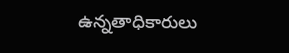ఉన్నతాధికారులు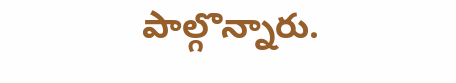పాల్గొన్నారు.